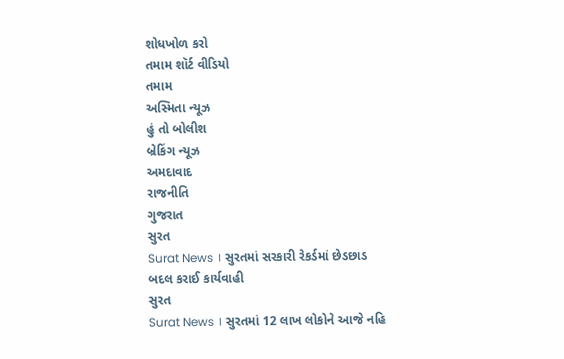શોધખોળ કરો
તમામ શૉર્ટ વીડિયો
તમામ
અસ્મિતા ન્યૂઝ
હું તો બોલીશ
બ્રેકિંગ ન્યૂઝ
અમદાવાદ
રાજનીતિ
ગુજરાત
સુરત
Surat News । સુરતમાં સરકારી રેકર્ડમાં છેડછાડ બદલ કરાઈ કાર્યવાહી
સુરત
Surat News । સુરતમાં 12 લાખ લોકોને આજે નહિ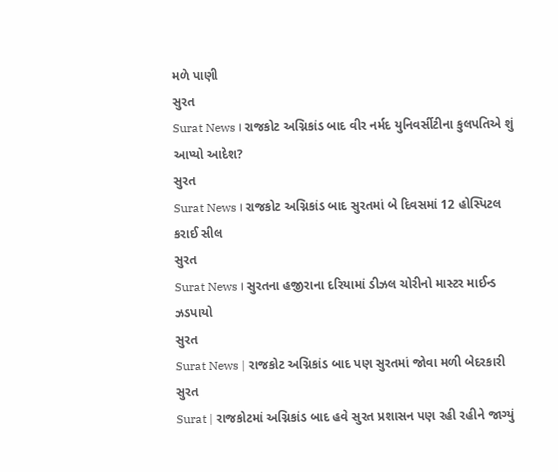મળે પાણી
સુરત
Surat News । રાજકોટ અગ્નિકાંડ બાદ વીર નર્મદ યુનિવર્સીટીના કુલપતિએ શું આપ્યો આદેશ?
સુરત
Surat News । રાજકોટ અગ્નિકાંડ બાદ સુરતમાં બે દિવસમાં 12 હોસ્પિટલ કરાઈ સીલ
સુરત
Surat News । સુરતના હજીરાના દરિયામાં ડીઝલ ચોરીનો માસ્ટર માઈન્ડ ઝડપાયો
સુરત
Surat News | રાજકોટ અગ્નિકાંડ બાદ પણ સુરતમાં જોવા મળી બેદરકારી
સુરત
Surat | રાજકોટમાં અગ્નિકાંડ બાદ હવે સુરત પ્રશાસન પણ રહી રહીને જાગ્યું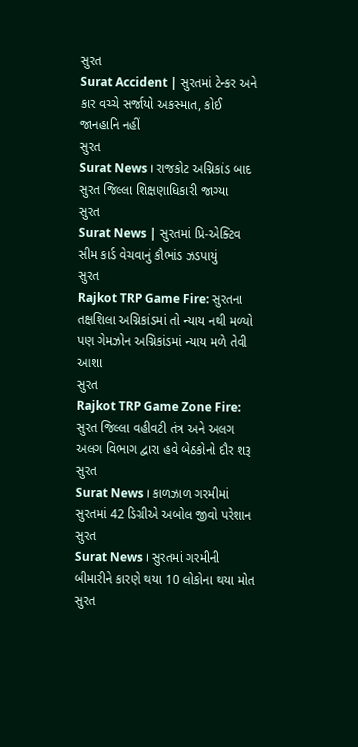સુરત
Surat Accident | સુરતમાં ટેન્કર અને કાર વચ્ચે સર્જાયો અકસ્માત, કોઈ જાનહાનિ નહીં
સુરત
Surat News । રાજકોટ અગ્નિકાંડ બાદ સુરત જિલ્લા શિક્ષણાધિકારી જાગ્યા
સુરત
Surat News | સુરતમાં પ્રિ-એક્ટિવ સીમ કાર્ડ વેચવાનું કૌભાંડ ઝડપાયું
સુરત
Rajkot TRP Game Fire: સુરતના તક્ષશિલા અગ્નિકાંડમાં તો ન્યાય નથી મળ્યો પણ ગેમઝોન અગ્નિકાંડમાં ન્યાય મળે તેવી આશા
સુરત
Rajkot TRP Game Zone Fire: સુરત જિલ્લા વહીવટી તંત્ર અને અલગ અલગ વિભાગ દ્વારા હવે બેઠકોનો દૌર શરૂ
સુરત
Surat News । કાળઝાળ ગરમીમાં સુરતમાં 42 ડિગ્રીએ અબોલ જીવો પરેશાન
સુરત
Surat News । સુરતમાં ગરમીની બીમારીને કારણે થયા 10 લોકોના થયા મોત
સુરત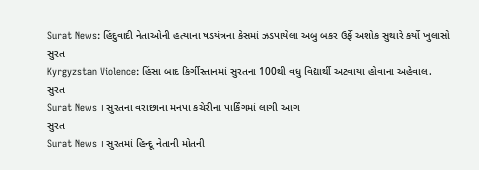Surat News: હિંદુવાદી નેતાઓની હત્યાના ષડયંત્રના કેસમાં ઝડપાયેલા અબુ બકર ઉર્ફે અશોક સુથારે કર્યો ખુલાસો
સુરત
Kyrgyzstan Violence: હિંસા બાદ કિર્ગીસ્તાનમાં સુરતના 100થી વધુ વિદ્યાર્થી અટવાયા હોવાના અહેવાલ.
સુરત
Surat News । સુરતના વરાછાના મનપા કચેરીના પાર્કિંગમાં લાગી આગ
સુરત
Surat News । સુરતમાં હિન્દૂ નેતાની મોતની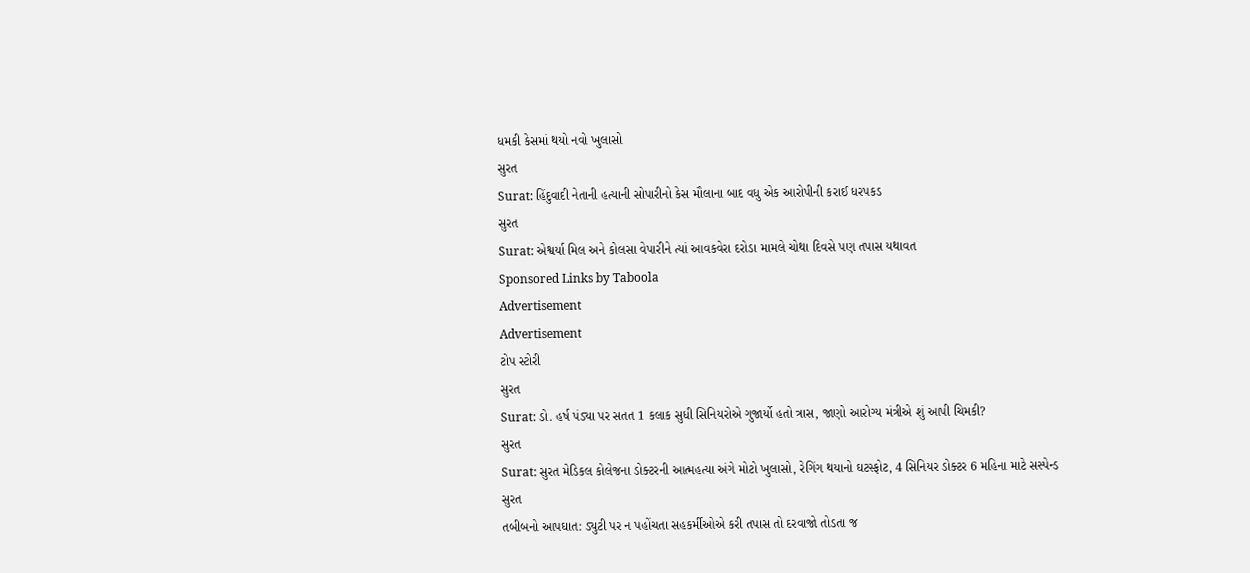ધમકી કેસમાં થયો નવો ખુલાસો
સુરત
Surat: હિંદુવાદી નેતાની હત્યાની સોપારીનો કેસ મૌલાના બાદ વધુ એક આરોપીની કરાઈ ધરપકડ
સુરત
Surat: એશ્વર્યા મિલ અને કોલસા વેપારીને ત્યાં આવકવેરા દરોડા મામલે ચોથા દિવસે પણ તપાસ યથાવત
Sponsored Links by Taboola
Advertisement
Advertisement
ટોપ સ્ટોરી
સુરત
Surat: ડો. હર્ષ પંડ્યા પર સતત 1 કલાક સુધી સિનિયરોએ ગુજાર્યો હતો ત્રાસ, જાણો આરોગ્ય મંત્રીએ શું આપી ચિમકી?
સુરત
Surat: સુરત મેડિકલ કોલેજના ડોક્ટરની આત્મહત્યા અંગે મોટો ખુલાસો, રેગિંગ થયાનો ઘટસ્ફોટ, 4 સિનિયર ડોક્ટર 6 મહિના માટે સસ્પેન્ડ
સુરત
તબીબનો આપઘાત: ડ્યુટી પર ન પહોંચતા સહકર્મીઓએ કરી તપાસ તો દરવાજો તોડતા જ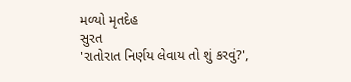મળ્યો મૃતદેહ
સુરત
'રાતોરાત નિર્ણય લેવાય તો શું કરવું?',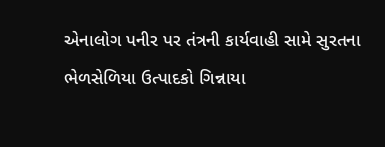એનાલોગ પનીર પર તંત્રની કાર્યવાહી સામે સુરતના ભેળસેળિયા ઉત્પાદકો ગિન્નાયા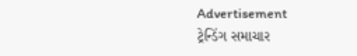Advertisement
ટ્રેન્ડિંગ સમાચાર